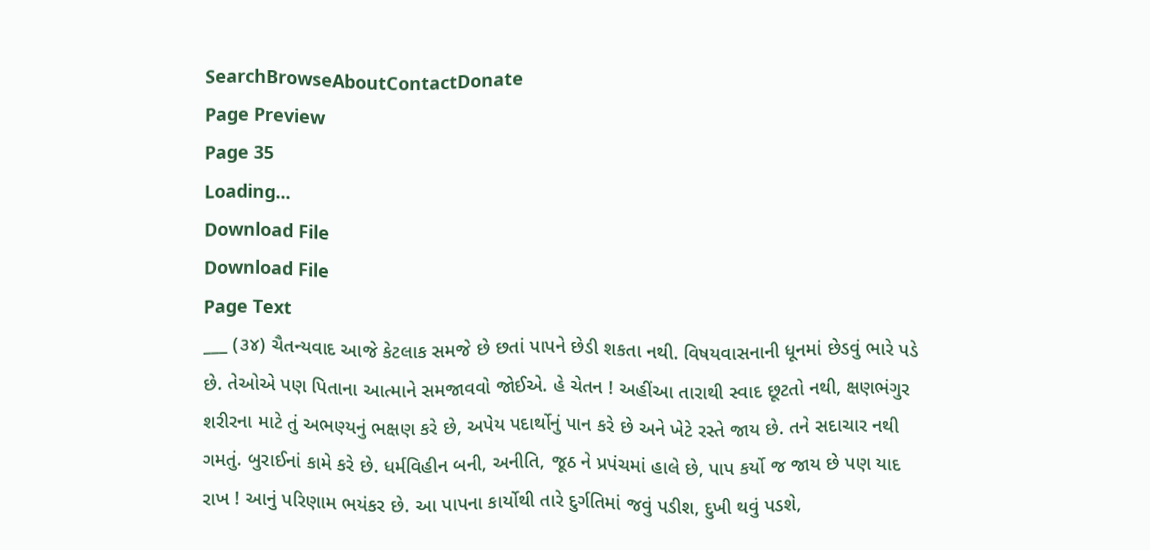SearchBrowseAboutContactDonate
Page Preview
Page 35
Loading...
Download File
Download File
Page Text
___ (૩૪) ચૈતન્યવાદ આજે કેટલાક સમજે છે છતાં પાપને છેડી શકતા નથી. વિષયવાસનાની ધૂનમાં છેડવું ભારે પડે છે. તેઓએ પણ પિતાના આત્માને સમજાવવો જોઈએ. હે ચેતન ! અહીંઆ તારાથી સ્વાદ છૂટતો નથી, ક્ષણભંગુર શરીરના માટે તું અભણ્યનું ભક્ષણ કરે છે, અપેય પદાર્થોનું પાન કરે છે અને ખેટે રસ્તે જાય છે. તને સદાચાર નથી ગમતું. બુરાઈનાં કામે કરે છે. ધર્મવિહીન બની, અનીતિ, જૂઠ ને પ્રપંચમાં હાલે છે, પાપ કર્યો જ જાય છે પણ યાદ રાખ ! આનું પરિણામ ભયંકર છે. આ પાપના કાર્યોથી તારે દુર્ગતિમાં જવું પડીશ, દુખી થવું પડશે,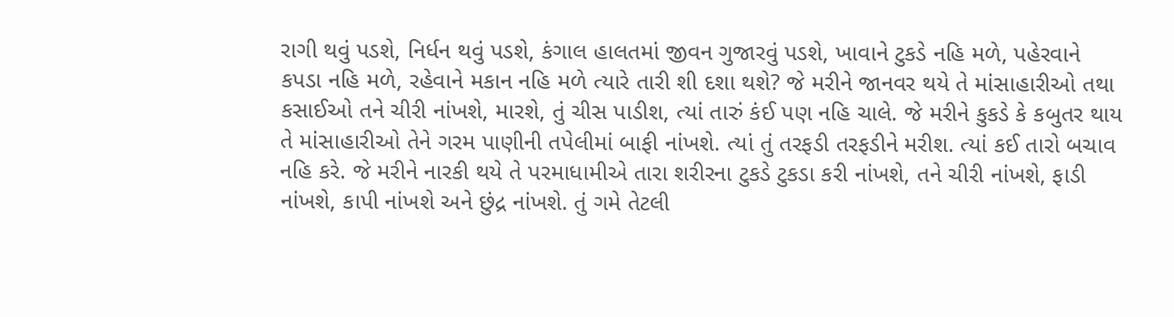રાગી થવું પડશે, નિર્ધન થવું પડશે, કંગાલ હાલતમાં જીવન ગુજારવું પડશે, ખાવાને ટુકડે નહિ મળે, પહેરવાને કપડા નહિ મળે, રહેવાને મકાન નહિ મળે ત્યારે તારી શી દશા થશે? જે મરીને જાનવર થયે તે માંસાહારીઓ તથા કસાઈઓ તને ચીરી નાંખશે, મારશે, તું ચીસ પાડીશ, ત્યાં તારું કંઈ પણ નહિ ચાલે. જે મરીને કુકડે કે કબુતર થાય તે માંસાહારીઓ તેને ગરમ પાણીની તપેલીમાં બાફી નાંખશે. ત્યાં તું તરફડી તરફડીને મરીશ. ત્યાં કઈ તારો બચાવ નહિ કરે. જે મરીને નારકી થયે તે પરમાધામીએ તારા શરીરના ટુકડે ટુકડા કરી નાંખશે, તને ચીરી નાંખશે, ફાડી નાંખશે, કાપી નાંખશે અને છુંદ્ર નાંખશે. તું ગમે તેટલી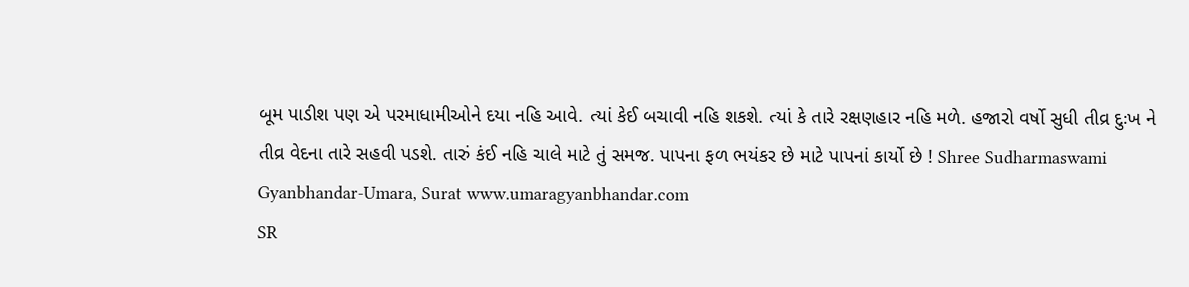બૂમ પાડીશ પણ એ પરમાધામીઓને દયા નહિ આવે. ત્યાં કેઈ બચાવી નહિ શકશે. ત્યાં કે તારે રક્ષણહાર નહિ મળે. હજારો વર્ષો સુધી તીવ્ર દુઃખ ને તીવ્ર વેદના તારે સહવી પડશે. તારું કંઈ નહિ ચાલે માટે તું સમજ. પાપના ફળ ભયંકર છે માટે પાપનાં કાર્યો છે ! Shree Sudharmaswami Gyanbhandar-Umara, Surat www.umaragyanbhandar.com
SR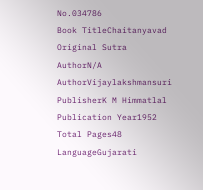No.034786
Book TitleChaitanyavad
Original Sutra AuthorN/A
AuthorVijaylakshmansuri
PublisherK M Himmatlal
Publication Year1952
Total Pages48
LanguageGujarati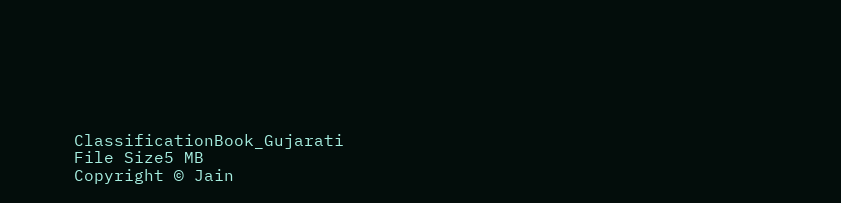ClassificationBook_Gujarati
File Size5 MB
Copyright © Jain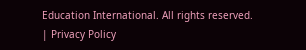Education International. All rights reserved. | Privacy Policy